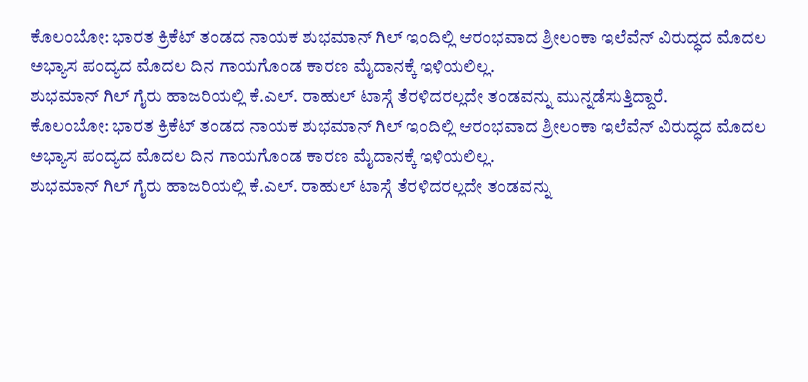ಕೊಲಂಬೋ: ಭಾರತ ಕ್ರಿಕೆಟ್ ತಂಡದ ನಾಯಕ ಶುಭಮಾನ್ ಗಿಲ್ ಇಂದಿಲ್ಲಿ ಆರಂಭವಾದ ಶ್ರೀಲಂಕಾ ಇಲೆವೆನ್ ವಿರುದ್ಧದ ಮೊದಲ ಅಭ್ಯಾಸ ಪಂದ್ಯದ ಮೊದಲ ದಿನ ಗಾಯಗೊಂಡ ಕಾರಣ ಮೈದಾನಕ್ಕೆ ಇಳಿಯಲಿಲ್ಲ.
ಶುಭಮಾನ್ ಗಿಲ್ ಗೈರು ಹಾಜರಿಯಲ್ಲಿ ಕೆ.ಎಲ್. ರಾಹುಲ್ ಟಾಸ್ಗೆ ತೆರಳಿದರಲ್ಲದೇ ತಂಡವನ್ನು ಮುನ್ನಡೆಸುತ್ತಿದ್ದಾರೆ.
ಕೊಲಂಬೋ: ಭಾರತ ಕ್ರಿಕೆಟ್ ತಂಡದ ನಾಯಕ ಶುಭಮಾನ್ ಗಿಲ್ ಇಂದಿಲ್ಲಿ ಆರಂಭವಾದ ಶ್ರೀಲಂಕಾ ಇಲೆವೆನ್ ವಿರುದ್ಧದ ಮೊದಲ ಅಭ್ಯಾಸ ಪಂದ್ಯದ ಮೊದಲ ದಿನ ಗಾಯಗೊಂಡ ಕಾರಣ ಮೈದಾನಕ್ಕೆ ಇಳಿಯಲಿಲ್ಲ.
ಶುಭಮಾನ್ ಗಿಲ್ ಗೈರು ಹಾಜರಿಯಲ್ಲಿ ಕೆ.ಎಲ್. ರಾಹುಲ್ ಟಾಸ್ಗೆ ತೆರಳಿದರಲ್ಲದೇ ತಂಡವನ್ನು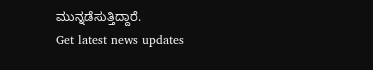ಮುನ್ನಡೆಸುತ್ತಿದ್ದಾರೆ.
Get latest news updates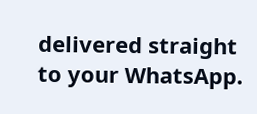delivered straight to your WhatsApp.